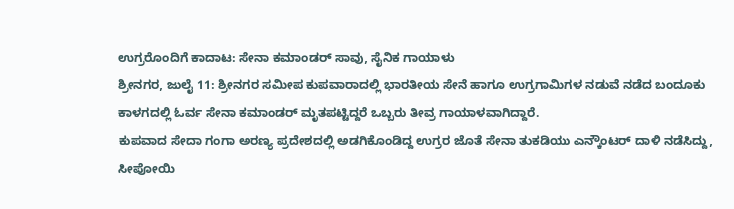ಉಗ್ರರೊಂದಿಗೆ ಕಾದಾಟ: ಸೇನಾ ಕಮಾಂಡರ್ ಸಾವು, ಸೈನಿಕ ಗಾಯಾಳು
ಶ್ರೀನಗರ, ಜುಲೈ 11: ಶ್ರೀನಗರ ಸಮೀಪ ಕುಪವಾರಾದಲ್ಲಿ ಭಾರತೀಯ ಸೇನೆ ಹಾಗೂ ಉಗ್ರಗಾಮಿಗಳ ನಡುವೆ ನಡೆದ ಬಂದೂಕು ಕಾಳಗದಲ್ಲಿ ಓರ್ವ ಸೇನಾ ಕಮಾಂಡರ್ ಮೃತಪಟ್ಟಿದ್ದರೆ ಒಬ್ಬರು ತೀವ್ರ ಗಾಯಾಳವಾಗಿದ್ದಾರೆ.
ಕುಪವಾದ ಸೇದಾ ಗಂಗಾ ಅರಣ್ಯ ಪ್ರದೇಶದಲ್ಲಿ ಅಡಗಿಕೊಂಡಿದ್ದ ಉಗ್ರರ ಜೊತೆ ಸೇನಾ ತುಕಡಿಯು ಎನ್ಕೌಂಟರ್ ದಾಳಿ ನಡೆಸಿದ್ದು, ಸೀಪೋಯಿ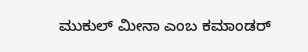ಮುಕುಲ್ ಮೀನಾ ಎಂಬ ಕಮಾಂಡರ್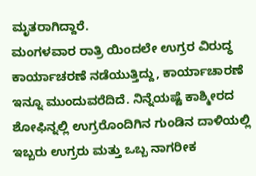ಮೃತರಾಗಿದ್ದಾರೆ.
ಮಂಗಳವಾರ ರಾತ್ರಿ ಯಿಂದಲೇ ಉಗ್ರರ ವಿರುದ್ಧ ಕಾರ್ಯಾಚರಣೆ ನಡೆಯುತ್ತಿದ್ದು, ಕಾರ್ಯಾಚಾರಣೆ ಇನ್ನೂ ಮುಂದುವರೆದಿದೆ. ನಿನ್ನೆಯಷ್ಟೆ ಕಾಶ್ಮೀರದ ಶೋಫಿನ್ನಲ್ಲಿ ಉಗ್ರರೊಂದಿಗಿನ ಗುಂಡಿನ ದಾಳಿಯಲ್ಲಿ ಇಬ್ಬರು ಉಗ್ರರು ಮತ್ತು ಒಬ್ಬ ನಾಗರೀಕ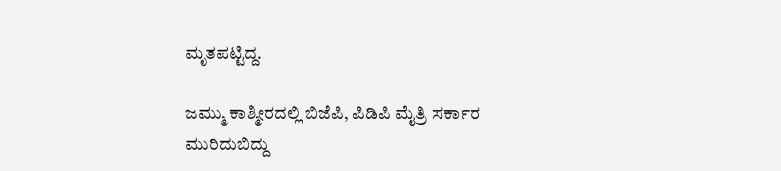ಮೃತಪಟ್ಟಿದ್ದ.

ಜಮ್ಮು ಕಾಶ್ಮೀರದಲ್ಲಿ ಬಿಜೆಪಿ, ಪಿಡಿಪಿ ಮೈತ್ರಿ ಸರ್ಕಾರ ಮುರಿದುಬಿದ್ದು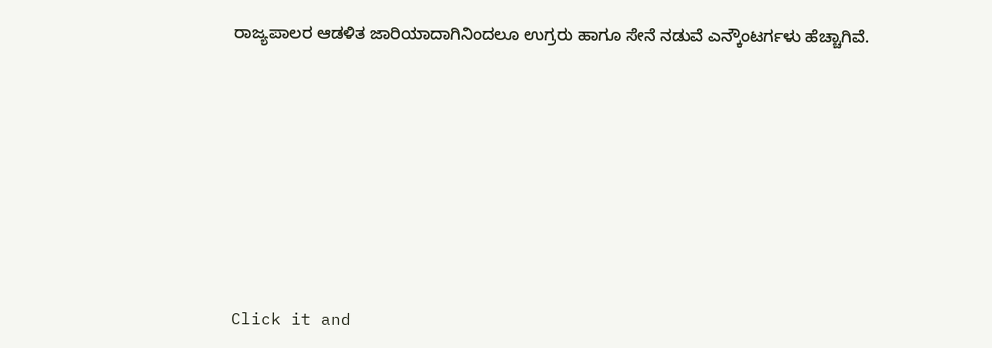ರಾಜ್ಯಪಾಲರ ಆಡಳಿತ ಜಾರಿಯಾದಾಗಿನಿಂದಲೂ ಉಗ್ರರು ಹಾಗೂ ಸೇನೆ ನಡುವೆ ಎನ್ಕೌಂಟರ್ಗಳು ಹೆಚ್ಚಾಗಿವೆ.












Click it and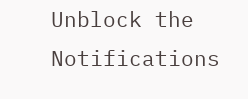Unblock the Notifications